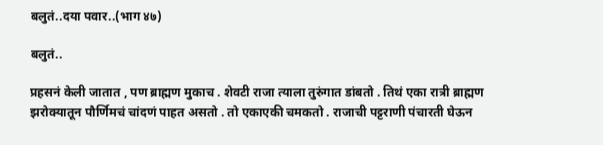बलुतं..दया पवार..(भाग ४७)

बलुतं..

प्रहसनं केली जातात , पण ब्राह्मण मुकाच . शेवटी राजा त्याला तुरुंगात डांबतो . तिथं एका रात्री ब्राह्मण झरोक्यातून पौर्णिमचं चांदणं पाहत असतो . तो एकाएकी चमकतो . राजाची पट्टराणी पंचारती घेऊन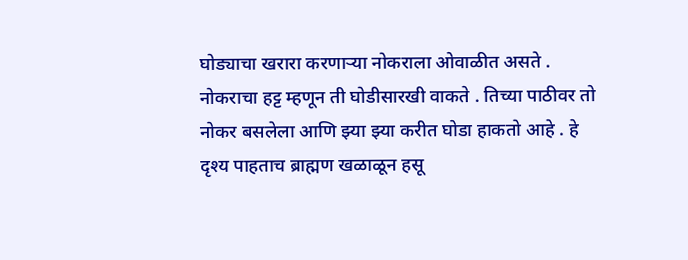घोड्याचा खरारा करणाऱ्या नोकराला ओवाळीत असते . नोकराचा हट्ट म्हणून ती घोडीसारखी वाकते . तिच्या पाठीवर तो नोकर बसलेला आणि झ्या झ्या करीत घोडा हाकतो आहे . हे दृश्य पाहताच ब्राह्मण खळाळून हसू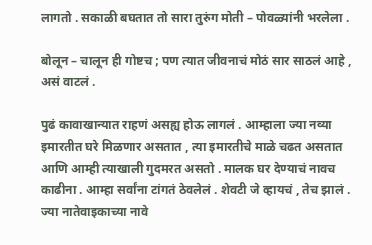लागतो . सकाळी बघतात तो सारा तुरुंग मोती – पोवळ्यांनी भरलेला .

बोलून – चालून ही गोष्टच ; पण त्यात जीवनाचं मोठं सार साठलं आहे , असं वाटलं .

पुढं कावाखान्यात राहणं असह्य होऊ लागलं . आम्हाला ज्या नव्या इमारतीत घरे मिळणार असतात , त्या इमारतीचे माळे चढत असतात आणि आम्ही त्याखाली गुदमरत असतो . मालक घर देण्याचं नावच काढीना . आम्हा सर्वांना टांगतं ठेवलेलं . शेवटी जे व्हायचं , तेच झालं . ज्या नातेवाइकाच्या नावे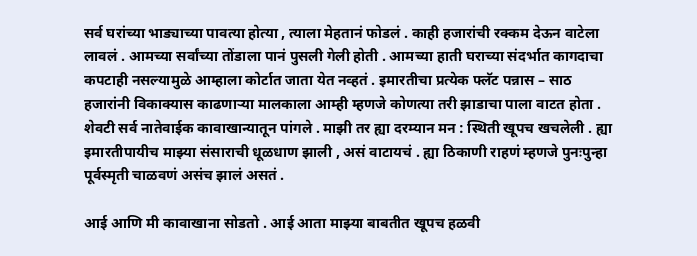सर्व घरांच्या भाड्याच्या पावत्या होत्या , त्याला मेहतानं फोडलं . काही हजारांची रक्कम देऊन वाटेला लावलं . आमच्या सर्वांच्या तोंडाला पानं पुसली गेली होती . आमच्या हाती घराच्या संदर्भात कागदाचा कपटाही नसल्यामुळे आम्हाला कोर्टात जाता येत नव्हतं . इमारतीचा प्रत्येक फ्लॅट पन्नास – साठ हजारांनी विकाक्यास काढणाऱ्या मालकाला आम्ही म्हणजे कोणत्या तरी झाडाचा पाला वाटत होता . शेवटी सर्व नातेवाईक कावाखान्यातून पांगले . माझी तर ह्या दरम्यान मन : स्थिती खूपच खचलेली . ह्या इमारतीपायीच माझ्या संसाराची धूळधाण झाली , असं वाटायचं . ह्या ठिकाणी राहणं म्हणजे पुनःपुन्हा पूर्वस्मृती चाळवणं असंच झालं असतं .

आई आणि मी कावाखाना सोडतो . आई आता माझ्या बाबतीत खूपच हळवी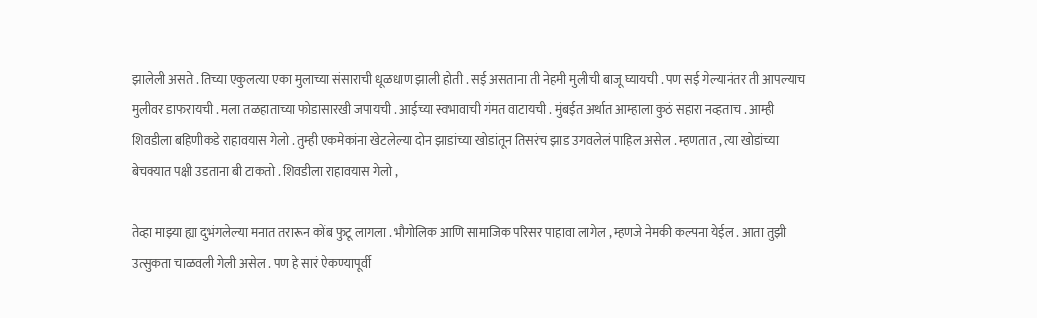झालेली असते . तिच्या एकुलत्या एका मुलाच्या संसाराची धूळधाण झाली होती . सई असताना ती नेहमी मुलीची बाजू घ्यायची . पण सई गेल्यानंतर ती आपल्याच मुलीवर डाफरायची . मला तळहाताच्या फोडासारखी जपायची . आईच्या स्वभावाची गंमत वाटायची . मुंबईत अर्थात आम्हाला कुठं सहारा नव्हताच . आम्ही शिवडीला बहिणीकडे राहावयास गेलो . तुम्ही एकमेकांना खेटलेल्या दोन झाडांच्या खोडांतून तिसरंच झाड उगवलेलं पाहिल असेल . म्हणतात , त्या खोडांच्या बेचक्यात पक्षी उडताना बी टाकतो . शिवडीला राहावयास गेलो ,

तेव्हा माझ्या ह्या दुभंगलेल्या मनात तरारून कोंब फुटू लागला . भौगोलिक आणि सामाजिक परिसर पाहावा लागेल , म्हणजे नेमकी कल्पना येईल . आता तुझी उत्सुकता चाळवली गेली असेल . पण हे सारं ऐकण्यापूर्वी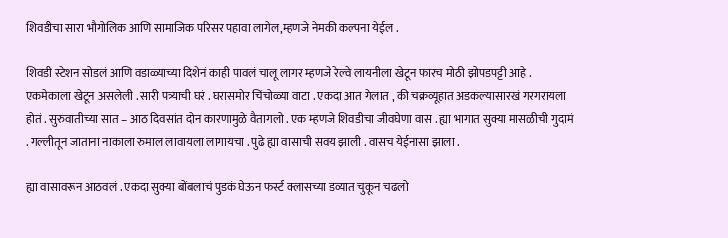शिवडीचा सारा भौगोलिक आणि सामाजिक परिसर पहावा लागेल,म्हणजे नेमकी कल्पना येईल .

शिवडी स्टेशन सोडलं आणि वडाळ्याच्या दिशेनं काही पावलं चालू लागर म्हणजे रेल्वे लायनीला खेटून फारच मोठी झोपडपट्टी आहे . एकमेकाला खेटून असलेली . सारी पत्र्याची घरं . घरासमोर चिंचोळ्या वाटा . एकदा आत गेलात , की चक्रव्यूहात अडकल्यासारखं गरगरायला होतं . सुरुवातीच्या सात – आठ दिवसांत दोन कारणामुळे वैतागलो . एक म्हणजे शिवडीचा जीवघेणा वास . ह्या भागात सुक्या मासळीची गुदामं . गल्लीतून जाताना नाकाला रुमाल लावायला लागायचा . पुढे ह्या वासाची सवय झाली . वासच येईनासा झाला .

ह्या वासावरून आठवलं . एकदा सुक्या बोंबलाचं पुडकं घेऊन फर्स्ट क्लासच्या डव्यात चुकून चढलो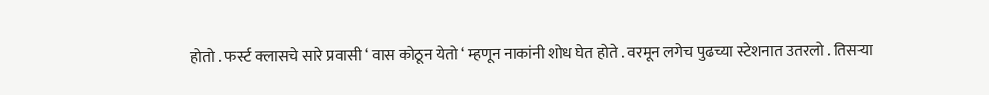होतो . फर्स्ट क्लासचे सारे प्रवासी ‘ वास कोठून येतो ‘ म्हणून नाकांनी शोध घेत होते . वरमून लगेच पुढच्या स्टेशनात उतरलो . तिसऱ्या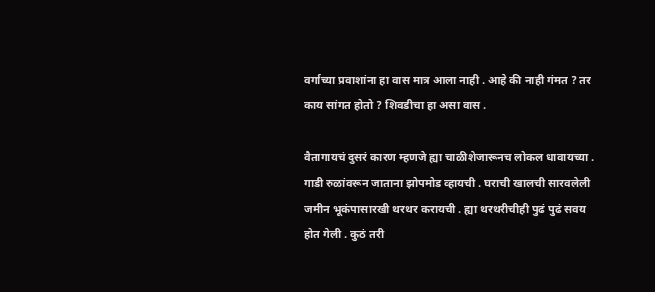वर्गाच्या प्रवाशांना हा वास मात्र आला नाही . आहे की नाही गंमत ? तर काय सांगत होतो ? शिवडीचा हा असा वास .

वैतागायचं दुसरं कारण म्हणजे ह्या चाळीशेजारूनच लोकल धावायच्या . गाडी रुळांवरून जाताना झोपमोड व्हायची . घराची खालची सारवलेली जमीन भूकंपासारखी थरथर करायची . ह्या थरथरीचीही पुढं पुढं सवय होत गेली . कुठं तरी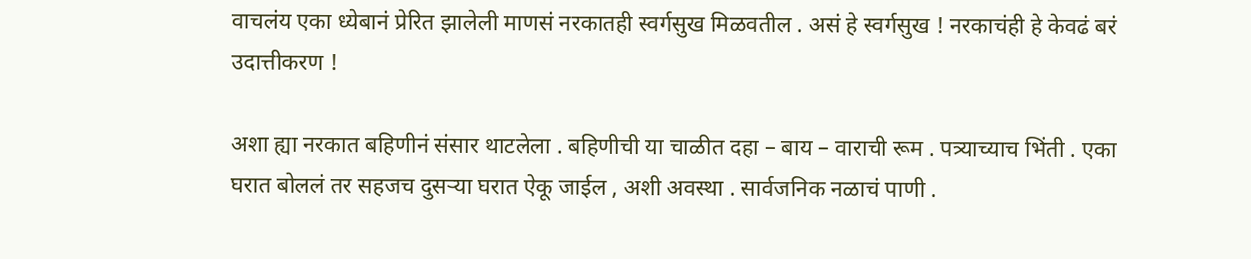वाचलंय एका ध्येबानं प्रेरित झालेली माणसं नरकातही स्वर्गसुख मिळवतील . असं हे स्वर्गसुख ! नरकाचंही हे केवढं बरं उदात्तीकरण !

अशा ह्या नरकात बहिणीनं संसार थाटलेला . बहिणीची या चाळीत दहा – बाय – वाराची रूम . पत्र्याच्याच भिंती . एका घरात बोललं तर सहजच दुसऱ्या घरात ऐकू जाईल , अशी अवस्था . सार्वजनिक नळाचं पाणी .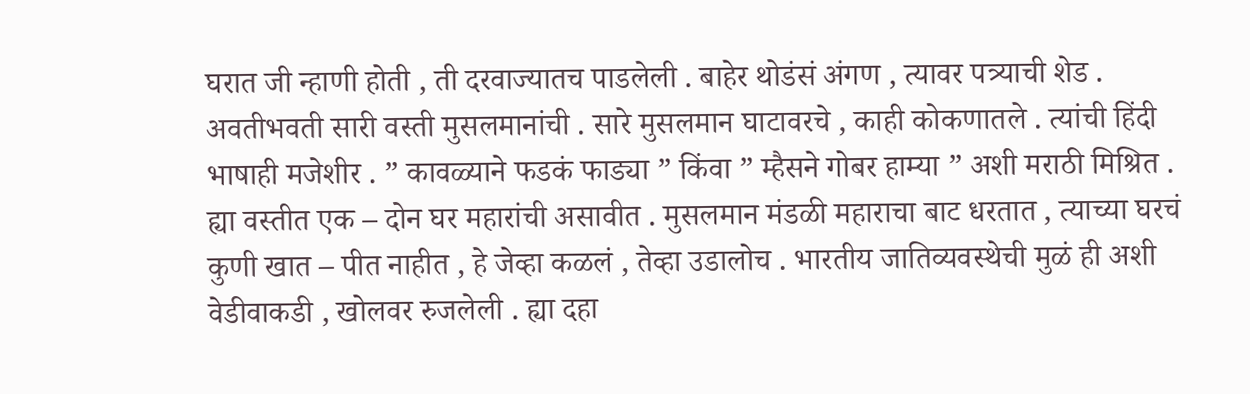घरात जी न्हाणी होती , ती दरवाज्यातच पाडलेली . बाहेर थोडंसं अंगण , त्यावर पत्र्याची शेड . अवतीभवती सारी वस्ती मुसलमानांची . सारे मुसलमान घाटावरचे , काही कोकणातले . त्यांची हिंदी भाषाही मजेशीर . ” कावळ्याने फडकं फाड्या ” किंवा ” म्हैसने गोबर हाम्या ” अशी मराठी मिश्रित . ह्या वस्तीत एक – दोन घर महारांची असावीत . मुसलमान मंडळी महाराचा बाट धरतात , त्याच्या घरचं कुणी खात – पीत नाहीत , हे जेव्हा कळलं , तेव्हा उडालोच . भारतीय जातिव्यवस्थेची मुळं ही अशी वेडीवाकडी , खोलवर रुजलेली . ह्या दहा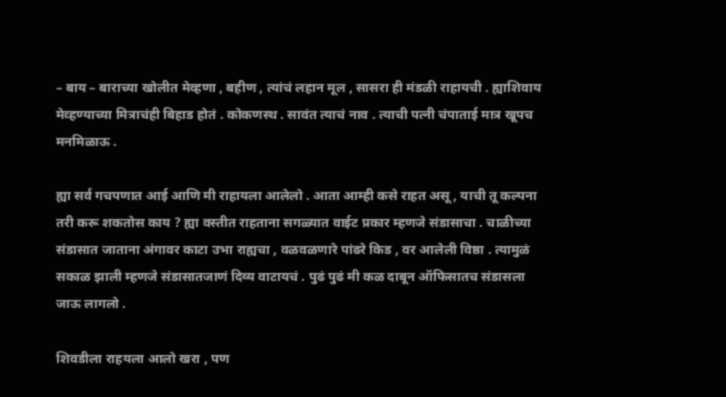– बाय – बाराच्या खोलीत मेव्हणा , बहीण , त्यांचं लहान मूल , सासरा ही मंडळी राहायची . ह्याशिवाय मेव्हण्याच्या मित्राचंही बिहाड होतं . कोकणस्थ . सावंत त्याचं नाव . त्याची पत्नी चंपाताई मात्र खूपच मनमिळाऊ .

ह्या सर्व गचपणात आई आणि मी राहायला आलेलो . आता आम्ही कसे राहत असू , याची तू कल्पना तरी करू शकतोस काय ? ह्या वस्तीत राहताना सगळ्यात वाईट प्रकार म्हणजे संडासाचा . चाळीच्या संडासात जाताना अंगावर काटा उभा राह्यचा , वळवळणारे पांढरे किड , वर आलेली विष्ठा . त्यामुळं सकाळ झाली म्हणजे संडासातजाणं दिव्य वाटायचं . पुढं पुढं मी कळ दाबून ऑफिसातच संडासला जाऊ लागलो .

शिवडीला राहयला आलो खरा , पण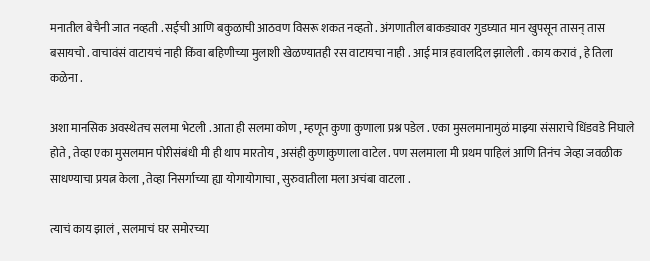मनातील बेचैनी जात नव्हती . सईची आणि बकुळाची आठवण विसरू शकत नव्हतो . अंगणातील बाकड्यावर गुडघ्यात मान खुपसून तासन् तास बसायचो . वाचावंसं वाटायचं नाही किंवा बहिणीच्या मुलाशी खेळण्यातही रस वाटायचा नाही . आई मात्र हवालदिल झालेली . काय करावं , हे तिला कळेना .

अशा मानसिक अवस्थेतच सलमा भेटली . आता ही सलमा कोण , म्हणून कुणा कुणाला प्रश्न पडेल . एका मुसलमानामुळं माझ्या संसाराचे धिंडवडे निघाले होते , तेव्हा एका मुसलमान पोरीसंबंधी मी ही थाप मारतोय , असंही कुणाकुणाला वाटेल . पण सलमाला मी प्रथम पाहिलं आणि तिनंच जेव्हा जवळीक साधण्याचा प्रयत्न केला , तेव्हा निसर्गाच्या ह्या योगायोगाचा , सुरुवातीला मला अचंबा वाटला .

त्याचं काय झालं , सलमाचं घर समोरच्या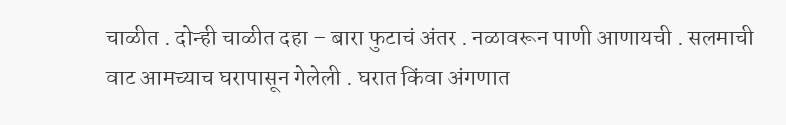चाळीत . दोन्ही चाळीत दहा – बारा फुटाचं अंतर . नळावरून पाणी आणायची . सलमाची वाट आमच्याच घरापासून गेलेली . घरात किंवा अंगणात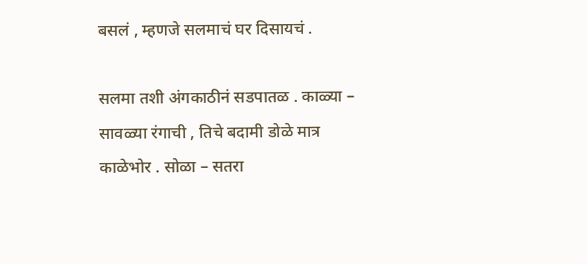बसलं , म्हणजे सलमाचं घर दिसायचं .

सलमा तशी अंगकाठीनं सडपातळ . काळ्या – सावळ्या रंगाची , तिचे बदामी डोळे मात्र काळेभोर . सोळा – सतरा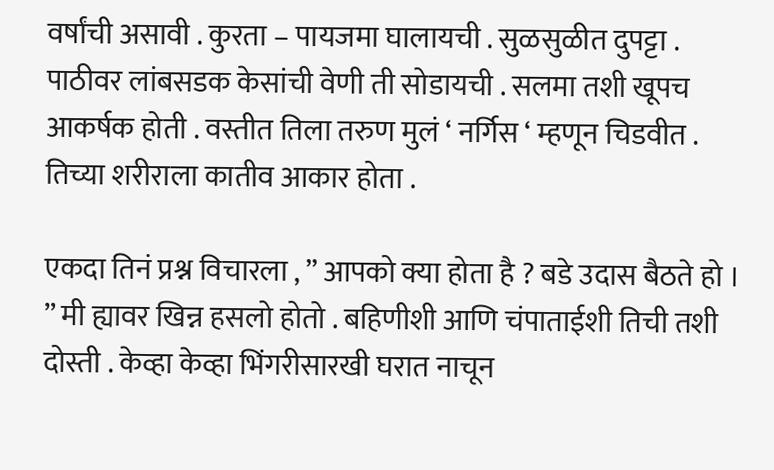वर्षांची असावी . कुरता – पायजमा घालायची . सुळसुळीत दुपट्टा . पाठीवर लांबसडक केसांची वेणी ती सोडायची . सलमा तशी खूपच आकर्षक होती . वस्तीत तिला तरुण मुलं ‘ नर्गिस ‘ म्हणून चिडवीत . तिच्या शरीराला कातीव आकार होता .

एकदा तिनं प्रश्न विचारला , ” आपको क्या होता है ? बडे उदास बैठते हो । ” मी ह्यावर खिन्न हसलो होतो . बहिणीशी आणि चंपाताईशी तिची तशी दोस्ती . केव्हा केव्हा भिंगरीसारखी घरात नाचून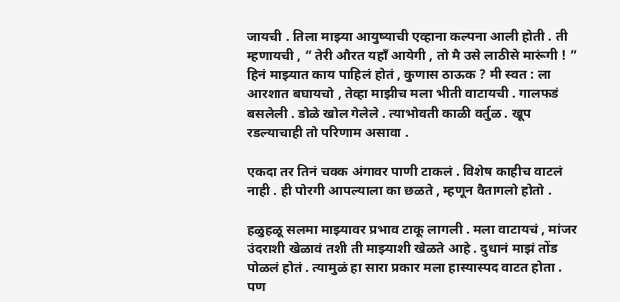जायची . तिला माझ्या आयुष्याची एव्हाना कल्पना आली होती . ती म्हणायची , ” तेरी औरत यहाँ आयेगी , तो मै उसे लाठीसे मारूंगी ! ” हिनं माझ्यात काय पाहिलं होतं , कुणास ठाऊक ? मी स्वत : ला आरशात बघायचो , तेव्हा माझीच मला भीती वाटायची . गालफडं बसलेली . डोळे खोल गेलेले . त्याभोवती काळी वर्तुळ . खूप रडल्याचाही तो परिणाम असावा .

एकदा तर तिनं चक्क अंगावर पाणी टाकलं . विशेष काहीच वाटलं नाही . ही पोरगी आपल्याला का छळते , म्हणून वैतागलो होतो .

हळुहळू सलमा माझ्यावर प्रभाव टाकू लागली . मला वाटायचं , मांजर उंदराशी खेळावं तशी ती माझ्याशी खेळते आहे . दुधानं माझं तोंड पोळलं होतं . त्यामुळं हा सारा प्रकार मला हास्यास्पद वाटत होता . पण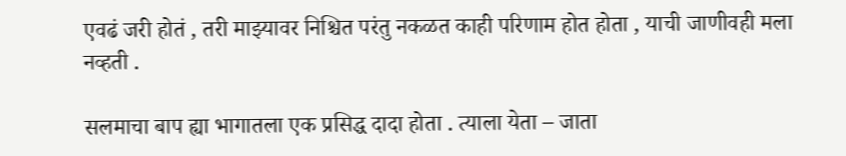एवढं जरी होतं , तरी माझ्यावर निश्चित परंतु नकळत काही परिणाम होत होता , याची जाणीवही मला नव्हती .

सलमाचा बाप ह्या भागातला एक प्रसिद्ध दादा होता . त्याला येता – जाता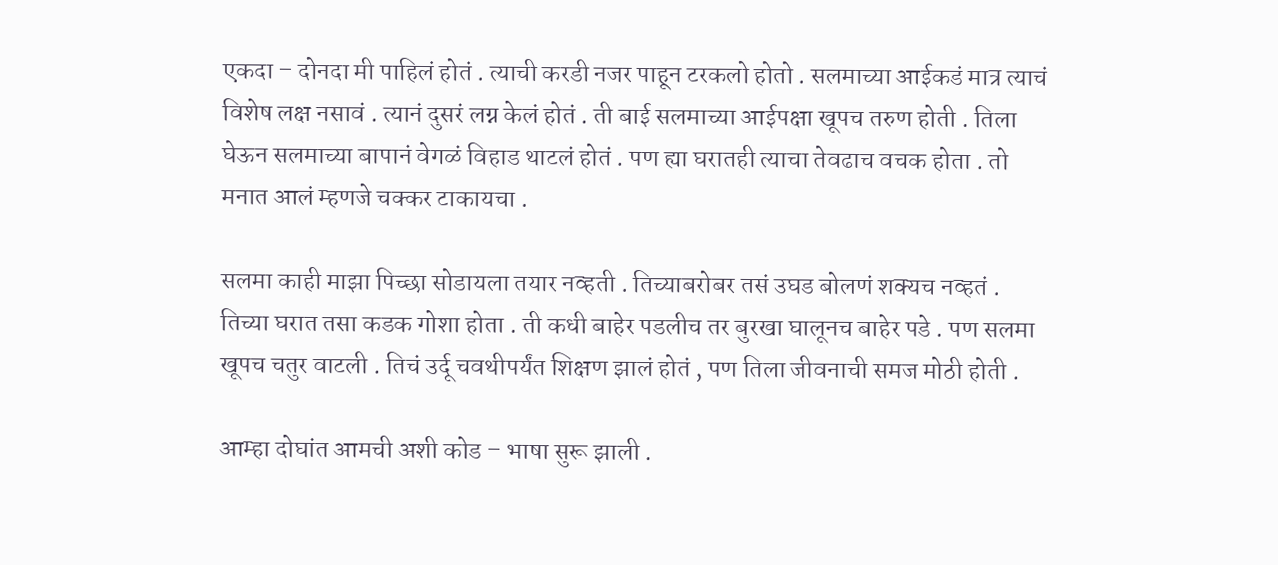एकदा – दोनदा मी पाहिलं होतं . त्याची करडी नजर पाहून टरकलो होतो . सलमाच्या आईकडं मात्र त्याचं विशेष लक्ष नसावं . त्यानं दुसरं लग्न केलं होतं . ती बाई सलमाच्या आईपक्षा खूपच तरुण होती . तिला घेऊन सलमाच्या बापानं वेगळं विहाड थाटलं होतं . पण ह्या घरातही त्याचा तेवढाच वचक होता . तो मनात आलं म्हणजे चक्कर टाकायचा .

सलमा काही माझा पिच्छा सोडायला तयार नव्हती . तिच्याबरोबर तसं उघड बोलणं शक्यच नव्हतं . तिच्या घरात तसा कडक गोशा होता . ती कधी बाहेर पडलीच तर बुरखा घालूनच बाहेर पडे . पण सलमा खूपच चतुर वाटली . तिचं उर्दू चवथीपर्यंत शिक्षण झालं होतं , पण तिला जीवनाची समज मोठी होती .

आम्हा दोघांत आमची अशी कोड – भाषा सुरू झाली .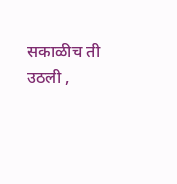सकाळीच ती उठली ,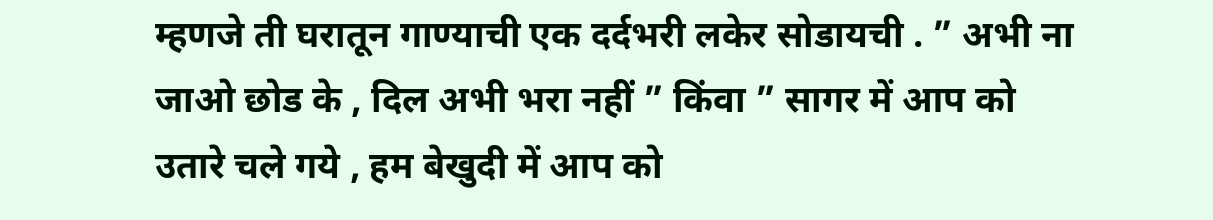म्हणजे ती घरातून गाण्याची एक दर्दभरी लकेर सोडायची . ” अभी ना जाओ छोड के , दिल अभी भरा नहीं ” किंवा ” सागर में आप को उतारे चले गये , हम बेखुदी में आप को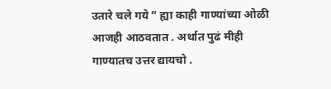उतारे चले गये ” ह्या काही गाण्यांच्या ओळी आजही आठवतात . अर्थात पुढं मीही गाण्यातच उत्तर द्यायचो .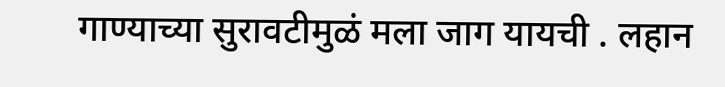गाण्याच्या सुरावटीमुळं मला जाग यायची . लहान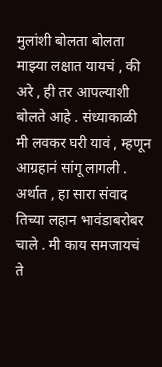मुलांशी बोलता बोलता माझ्या लक्षात यायचं , की अरे , ही तर आपल्याशी बोलते आहे . संध्याकाळी मी लवकर घरी यावं , म्हणून आग्रहानं सांगू लागली . अर्थात , हा सारा संवाद तिच्या लहान भावंडाबरोबर चाले . मी काय समजायचं ते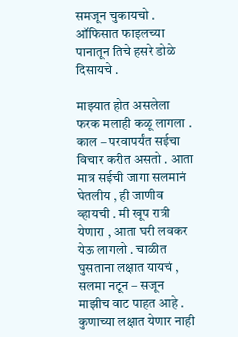समजून चुकायचो . ऑफिसात फाइलच्या पानातून तिचे हसरे डोळे दिसायचे .

माझ्यात होत असलेला फरक मलाही कळू लागला . काल – परवापर्यंत सईचा विचार करीत असतो . आता मात्र सईची जागा सलमानं घेतलीय , ही जाणीव व्हायची . मी खूप रात्री येणारा , आता घरी लवकर येऊ लागलो . चाळीत घुसताना लक्षात यायचं , सलमा नटून – सजून माझीच वाट पाहत आहे . कुणाच्या लक्षात येणार नाही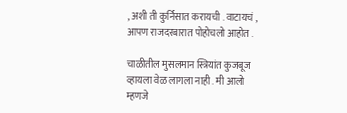, अशी ती कुर्निसात करायची . वाटायचं , आपण राजदरबारात पोहोचलो आहोत .

चाळीतील मुसलमान स्त्रियांत कुजबूज व्हायला वेळ लागला नाही . मी आलो म्हणजे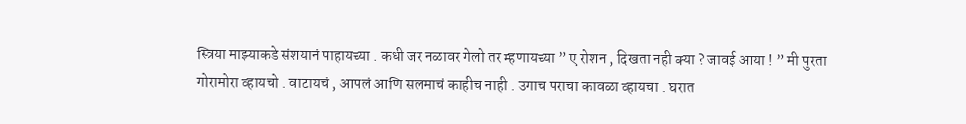स्त्रिया माझ्याकडे संशयानं पाहायच्या . कधी जर नळावर गेलो तर म्हणायच्या ” ए रोशन , दिखता नही क्या ? जावई आया ! ” मी पुरता गोरामोरा व्हायचो . वाटायचं , आपलं आणि सलमाचं काहीच नाही . उगाच पराचा कावळा व्हायचा . घरात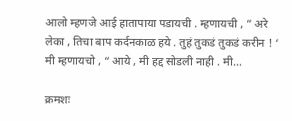आलो म्हणजे आई हातापाया पडायची . म्हणायची , ” अरे लेका , तिचा बाप कर्दनकाळ हये . तुहं तुकडं तुकडं करीन ! ‘ मी म्हणायचो , “ आये , मी हद्द सोडली नाही . मी…

क्रमशः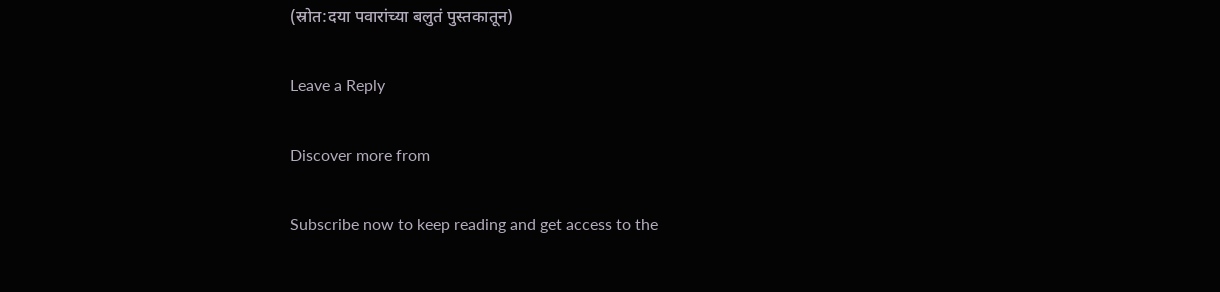(स्रोत:दया पवारांच्या बलुतं पुस्तकातून)

Leave a Reply

Discover more from

Subscribe now to keep reading and get access to the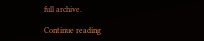full archive.

Continue reading